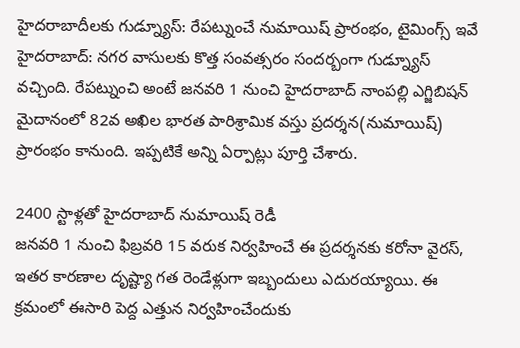హైదరాబాదీలకు గుడ్న్యూస్: రేపట్నుంచే నుమాయిష్ ప్రారంభం, టైమింగ్స్ ఇవే
హైదరాబాద్: నగర వాసులకు కొత్త సంవత్సరం సందర్బంగా గుడ్న్యూస్ వచ్చింది. రేపట్నుంచి అంటే జనవరి 1 నుంచి హైదరాబాద్ నాంపల్లి ఎగ్జిబిషన్ మైదానంలో 82వ అఖిల భారత పారిశ్రామిక వస్తు ప్రదర్శన(నుమాయిష్) ప్రారంభం కానుంది. ఇప్పటికే అన్ని ఏర్పాట్లు పూర్తి చేశారు.

2400 స్టాళ్లతో హైదరాబాద్ నుమాయిష్ రెడీ
జనవరి 1 నుంచి ఫిబ్రవరి 15 వరుక నిర్వహించే ఈ ప్రదర్శనకు కరోనా వైరస్, ఇతర కారణాల దృష్ట్యా గత రెండేళ్లుగా ఇబ్బందులు ఎదురయ్యాయి. ఈ క్రమంలో ఈసారి పెద్ద ఎత్తున నిర్వహించేందుకు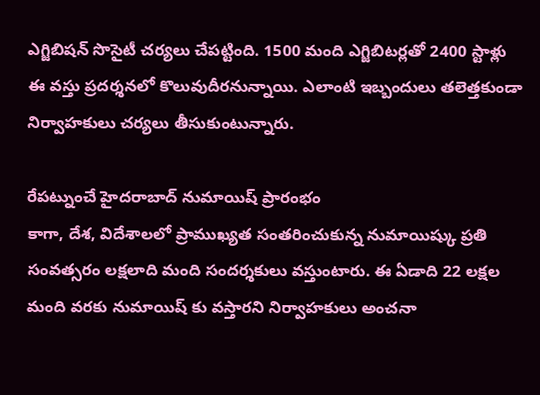ఎగ్జిబిషన్ సొసైటీ చర్యలు చేపట్టింది. 1500 మంది ఎగ్జిబిటర్లతో 2400 స్టాళ్లు ఈ వస్తు ప్రదర్శనలో కొలువుదీరనున్నాయి. ఎలాంటి ఇబ్బందులు తలెత్తకుండా నిర్వాహకులు చర్యలు తీసుకుంటున్నారు.

రేపట్నుంచే హైదరాబాద్ నుమాయిష్ ప్రారంభం
కాగా, దేశ, విదేశాలలో ప్రాముఖ్యత సంతరించుకున్న నుమాయిష్కు ప్రతి సంవత్సరం లక్షలాది మంది సందర్శకులు వస్తుంటారు. ఈ ఏడాది 22 లక్షల మంది వరకు నుమాయిష్ కు వస్తారని నిర్వాహకులు అంచనా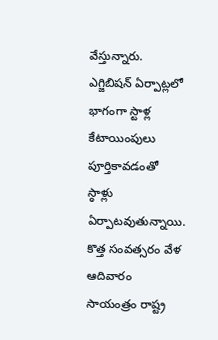వేస్తున్నారు. ఎగ్జిబిషన్ ఏర్పాట్లలో భాగంగా స్టాళ్ల కేటాయింపులు పూర్తికావడంతో స్ఠాళ్లు ఏర్పాటవుతున్నాయి. కొత్త సంవత్సరం వేళ ఆదివారం సాయంత్రం రాష్ట్ర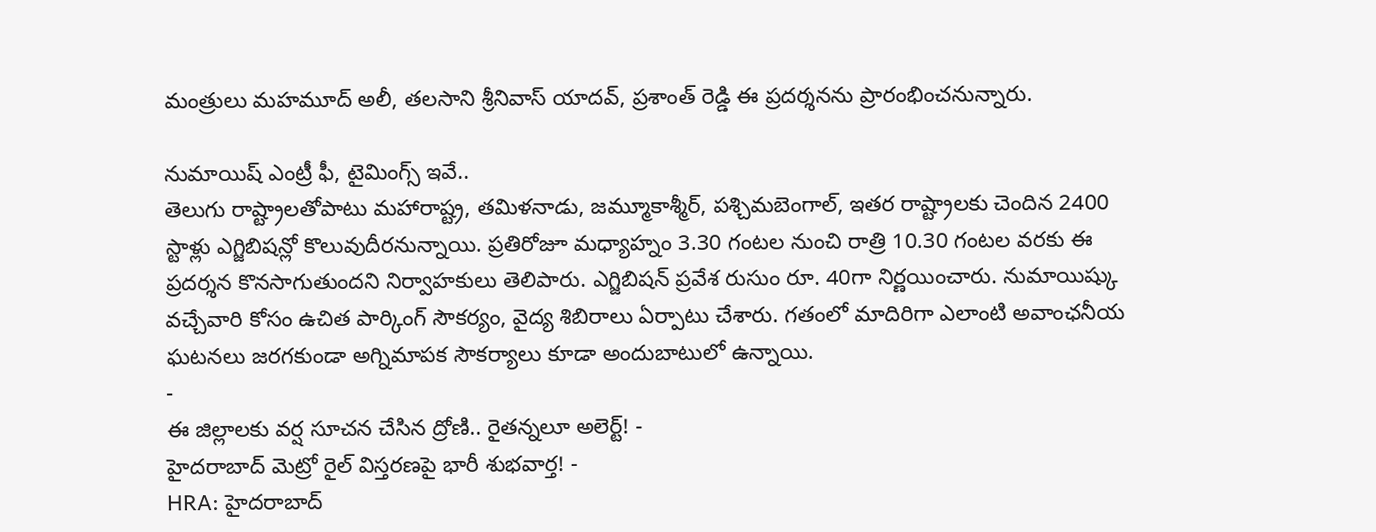మంత్రులు మహమూద్ అలీ, తలసాని శ్రీనివాస్ యాదవ్, ప్రశాంత్ రెడ్డి ఈ ప్రదర్శనను ప్రారంభించనున్నారు.

నుమాయిష్ ఎంట్రీ ఫీ, టైమింగ్స్ ఇవే..
తెలుగు రాష్ట్రాలతోపాటు మహారాష్ట్ర, తమిళనాడు, జమ్మూకాశ్మీర్, పశ్చిమబెంగాల్, ఇతర రాష్ట్రాలకు చెందిన 2400 స్టాళ్లు ఎగ్జిబిషన్లో కొలువుదీరనున్నాయి. ప్రతిరోజూ మధ్యాహ్నం 3.30 గంటల నుంచి రాత్రి 10.30 గంటల వరకు ఈ ప్రదర్శన కొనసాగుతుందని నిర్వాహకులు తెలిపారు. ఎగ్జిబిషన్ ప్రవేశ రుసుం రూ. 40గా నిర్ణయించారు. నుమాయిష్కు వచ్చేవారి కోసం ఉచిత పార్కింగ్ సౌకర్యం, వైద్య శిబిరాలు ఏర్పాటు చేశారు. గతంలో మాదిరిగా ఎలాంటి అవాంఛనీయ ఘటనలు జరగకుండా అగ్నిమాపక సౌకర్యాలు కూడా అందుబాటులో ఉన్నాయి.
-
ఈ జిల్లాలకు వర్ష సూచన చేసిన ద్రోణి.. రైతన్నలూ అలెర్ట్! -
హైదరాబాద్ మెట్రో రైల్ విస్తరణపై భారీ శుభవార్త! -
HRA: హైదరాబాద్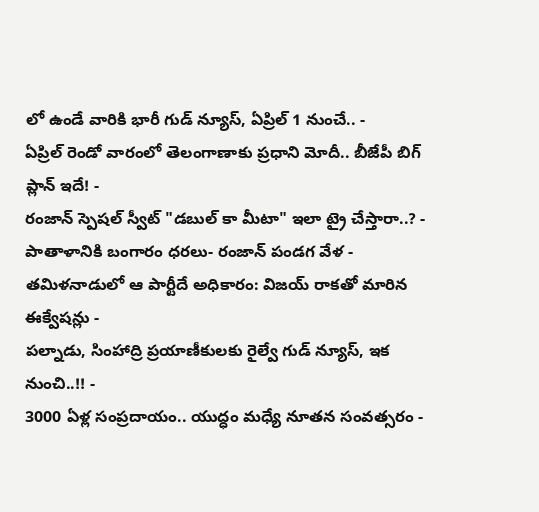లో ఉండే వారికి భారీ గుడ్ న్యూస్, ఏప్రిల్ 1 నుంచే.. -
ఏప్రిల్ రెండో వారంలో తెలంగాణాకు ప్రధాని మోదీ.. బీజేపీ బిగ్ ప్లాన్ ఇదే! -
రంజాన్ స్పెషల్ స్వీట్ "డబుల్ కా మీటా" ఇలా ట్రై చేస్తారా..? -
పాతాళానికి బంగారం ధరలు- రంజాన్ పండగ వేళ -
తమిళనాడులో ఆ పార్టీదే అధికారం: విజయ్ రాకతో మారిన ఈక్వేషన్లు -
పల్నాడు, సింహాద్రి ప్రయాణీకులకు రైల్వే గుడ్ న్యూస్, ఇక నుంచి..!! -
3000 ఏళ్ల సంప్రదాయం.. యుద్ధం మధ్యే నూతన సంవత్సరం -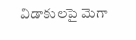విడాకులపై మెగా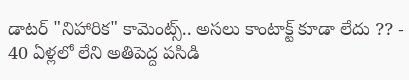డాటర్ "నిహారిక" కామెంట్స్.. అసలు కాంటాక్ట్ కూడా లేదు ?? -
40 ఏళ్లలో లేని అతిపెద్ద పసిడి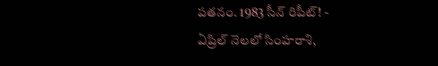పతనం. 1983 సీన్ రిపీట్! -
ఏప్రిల్ నెలలో సింహరాశి,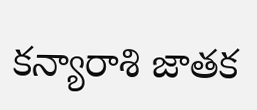కన్యారాశి జాతక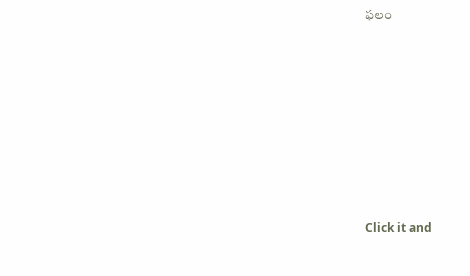ఫలం












Click it and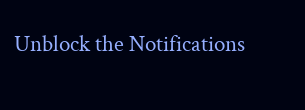Unblock the Notifications